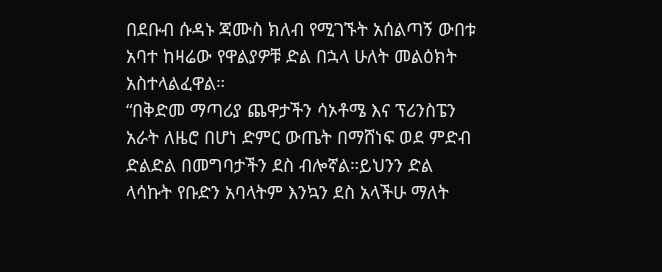በደቡብ ሱዳኑ ጃሙስ ክለብ የሚገኙት አሰልጣኝ ውበቱ አባተ ከዛሬው የዋልያዎቹ ድል በኋላ ሁለት መልዕክት አስተላልፈዋል።
“በቅድመ ማጣሪያ ጨዋታችን ሳኦቶሜ እና ፕሪንስፔን አራት ለዜሮ በሆነ ድምር ውጤት በማሸነፍ ወደ ምድብ ድልድል በመግባታችን ደስ ብሎኛል።ይህንን ድል ላሳኩት የቡድን አባላትም እንኳን ደስ አላችሁ ማለት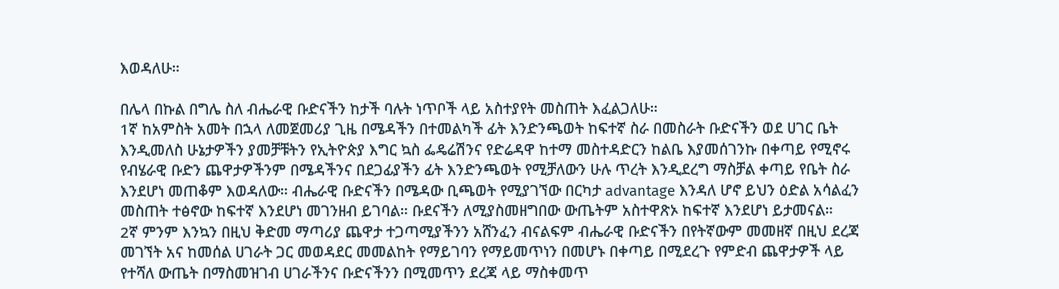እወዳለሁ።

በሌላ በኩል በግሌ ስለ ብሔራዊ ቡድናችን ከታች ባሉት ነጥቦች ላይ አስተያየት መስጠት እፈልጋለሁ።
1ኛ ከአምስት አመት በኋላ ለመጀመሪያ ጊዜ በሜዳችን በተመልካች ፊት እንድንጫወት ከፍተኛ ስራ በመስራት ቡድናችን ወደ ሀገር ቤት እንዲመለስ ሁኔታዎችን ያመቻቹትን የኢትዮጵያ እግር ኳስ ፌዴሬሽንና የድሬዳዋ ከተማ መስተዳድርን ከልቤ እያመሰገንኩ በቀጣይ የሚኖሩ የብሄራዊ ቡድን ጨዋታዎችንም በሜዳችንና በደጋፊያችን ፊት እንድንጫወት የሚቻለውን ሁሉ ጥረት እንዲደረግ ማስቻል ቀጣይ የቤት ስራ እንደሆነ መጠቆም እወዳለው። ብሔራዊ ቡድናችን በሜዳው ቢጫወት የሚያገኘው በርካታ advantage እንዳለ ሆኖ ይህን ዕድል አሳልፈን መስጠት ተፅኖው ከፍተኛ እንደሆነ መገንዘብ ይገባል። ቡደናችን ለሚያስመዘግበው ውጤትም አስተዋጽኦ ከፍተኛ እንደሆነ ይታመናል።
2ኛ ምንም እንኳን በዚህ ቅድመ ማጣሪያ ጨዋታ ተጋጣሚያችንን አሸንፈን ብናልፍም ብሔራዊ ቡድናችን በየትኛውም መመዘኛ በዚህ ደረጃ መገኘት አና ከመሰል ሀገራት ጋር መወዳደር መመልከት የማይገባን የማይመጥነን በመሆኑ በቀጣይ በሚደረጉ የምድብ ጨዋታዎች ላይ የተሻለ ውጤት በማስመዝገብ ሀገራችንና ቡድናችንን በሚመጥን ደረጃ ላይ ማስቀመጥ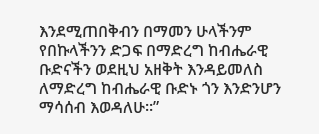እንደሚጠበቅብን በማመን ሁላችንም የበኩላችንን ድጋፍ በማድረግ ከብሔራዊ ቡድናችን ወደዚህ አዘቅት እንዳይመለስ ለማድረግ ከብሔራዊ ቡድኑ ጎን እንድንሆን ማሳሰብ እወዳለሁ።”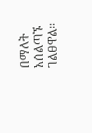በማለት አሰልጣኙ ገልፀዋል።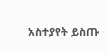አስተያየት ይስጡ